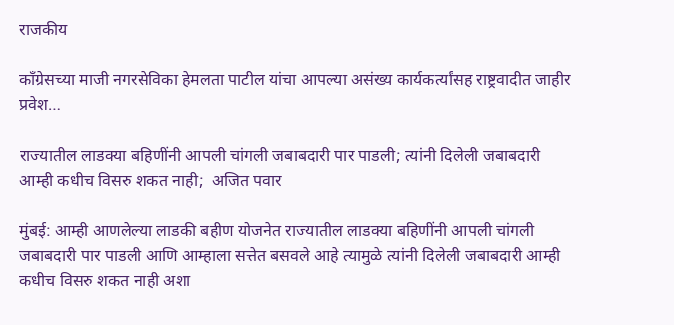राजकीय

कॉंग्रेसच्या माजी नगरसेविका हेमलता पाटील यांचा आपल्या असंख्य कार्यकर्त्यांसह राष्ट्रवादीत जाहीर प्रवेश…

राज्यातील लाडक्या बहिणींनी आपली चांगली जबाबदारी पार पाडली; त्यांनी दिलेली जबाबदारी आम्ही कधीच विसरु शकत नाही;  अजित पवार

मुंबई: आम्ही आणलेल्या लाडकी बहीण योजनेत राज्यातील लाडक्या बहिणींनी आपली चांगली जबाबदारी पार पाडली आणि आम्हाला सत्तेत बसवले आहे त्यामुळे त्यांनी दिलेली जबाबदारी आम्ही कधीच विसरु शकत नाही अशा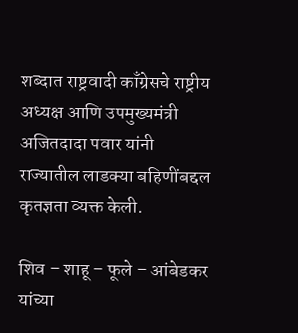शब्दात राष्ट्रवादी काँग्रेसचे राष्ट्रीय अध्यक्ष आणि उपमुख्यमंत्री अजितदादा पवार यांनी राज्यातील लाडक्या बहिणींबद्दल कृतज्ञता व्यक्त केली.

शिव – शाहू – फूले – आंबेडकर यांच्या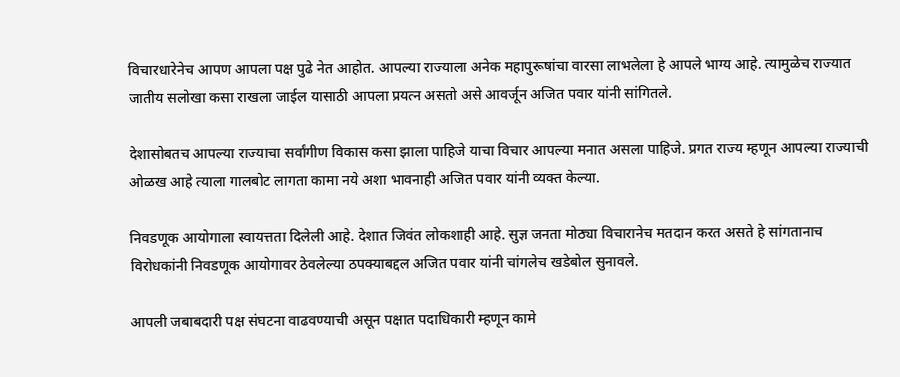विचारधारेनेच आपण आपला पक्ष पुढे नेत आहोत. आपल्या राज्याला अनेक महापुरूषांचा वारसा लाभलेला हे आपले भाग्य आहे. त्यामुळेच राज्यात जातीय सलोखा कसा राखला जाईल यासाठी आपला प्रयत्न असतो असे आवर्जून अजित पवार यांनी सांगितले.

देशासोबतच आपल्या राज्याचा सर्वांगीण विकास कसा झाला पाहिजे याचा विचार आपल्या मनात असला पाहिजे. प्रगत राज्य म्हणून आपल्या राज्याची ओळख आहे त्याला गालबोट लागता कामा नये अशा भावनाही अजित पवार यांनी व्यक्त केल्या.

निवडणूक आयोगाला स्वायत्तता दिलेली आहे. देशात जिवंत लोकशाही आहे. सुज्ञ जनता मोठ्या विचारानेच मतदान करत असते हे सांगतानाच विरोधकांनी निवडणूक आयोगावर ठेवलेल्या ठपक्याबद्दल अजित पवार यांनी चांगलेच खडेबोल सुनावले.

आपली जबाबदारी पक्ष संघटना वाढवण्याची असून पक्षात पदाधिकारी म्हणून कामे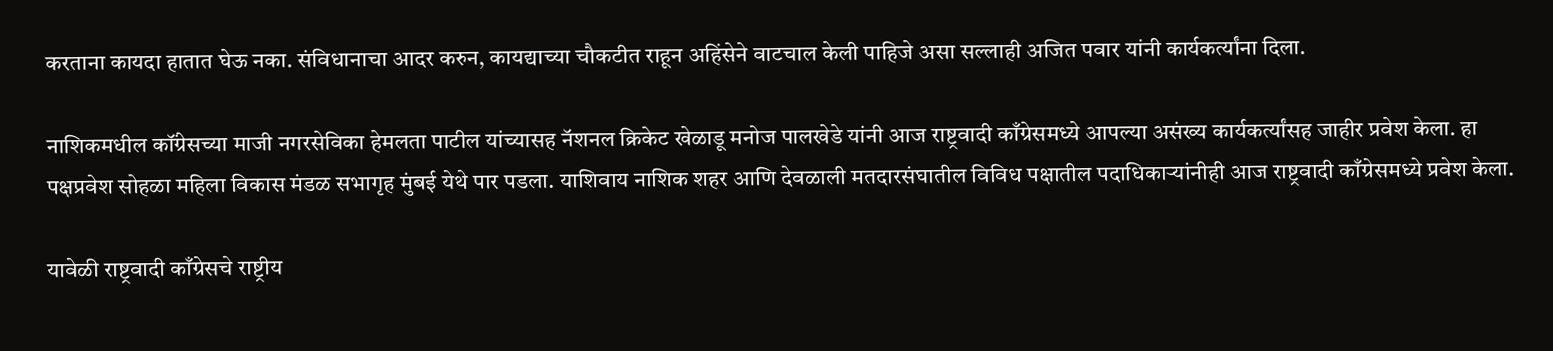करताना कायदा हातात घेऊ नका. संविधानाचा आदर करुन, कायद्याच्या चौकटीत राहून अहिंसेने वाटचाल केली पाहिजे असा सल्लाही अजित पवार यांनी कार्यकर्त्यांना दिला.

नाशिकमधील कॉंग्रेसच्या माजी नगरसेविका हेमलता पाटील यांच्यासह नॅशनल क्रिकेट खेळाडू मनोज पालखेडे यांनी आज राष्ट्रवादी काँग्रेसमध्ये आपल्या असंख्य कार्यकर्त्यांसह जाहीर प्रवेश केला. हा पक्षप्रवेश सोहळा महिला विकास मंडळ सभागृह मुंबई येथे पार पडला. याशिवाय नाशिक शहर आणि देवळाली मतदारसंघातील विविध पक्षातील पदाधिकाऱ्यांनीही आज राष्ट्रवादी काँग्रेसमध्ये प्रवेश केला.

यावेळी राष्ट्रवादी काँग्रेसचे राष्ट्रीय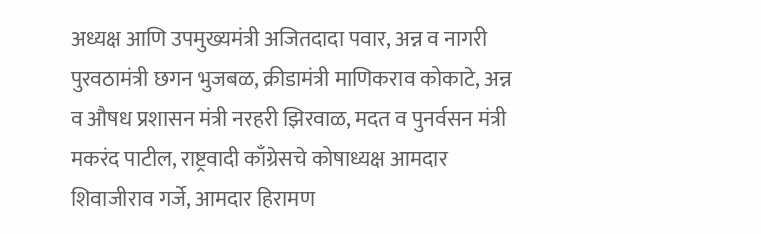अध्यक्ष आणि उपमुख्यमंत्री अजितदादा पवार, अन्न व नागरी पुरवठामंत्री छगन भुजबळ, क्रीडामंत्री माणिकराव कोकाटे, अन्न व औषध प्रशासन मंत्री नरहरी झिरवाळ, मदत व पुनर्वसन मंत्री मकरंद पाटील, राष्ट्रवादी काँग्रेसचे कोषाध्यक्ष आमदार शिवाजीराव गर्जे, आमदार हिरामण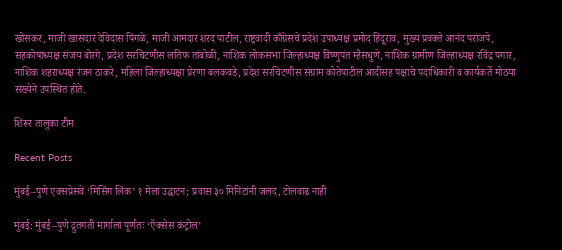खोसकर, माजी खासदार देविदास पिंगळे, माजी आमदार शरद पाटील, राष्ट्रवादी काँग्रेसचे प्रदेश उपाध्यक्ष प्रमोद हिंदूराव, मुख्य प्रवक्ते आनंद परांजपे, सहकोषाध्यक्ष संजय बोरगे, प्रदेश सरचिटणीस लतिफ तांबोळी, नाशिक लोकसभा जिल्हाध्यक्ष विष्णुपंत म्हैसधुणे, नाशिक ग्रामीण जिल्हाध्यक्ष रविंद्र पगार, नाशिक शहराध्यक्ष रंजन ठाकरे, महिला जिल्हाध्यक्षा प्रेरणा बलकवडे, प्रदेश सरचिटणीस संग्राम कोतेपाटील आदींसह पक्षाचे पदाधिकारी व कार्यकर्ते मोठया संख्येने उपस्थित होते.

शिरूर तालुका टीम

Recent Posts

मुंबई–पुणे एक्सप्रेसवे ‘मिसिंग लिंक’ १ मेला उद्घाटन; प्रवास ३० मिनिटांनी जलद, टोलवाढ नाही

मुंबई: मुंबई–पुणे द्रुतगती मार्गाला पूर्णतः ‘ऍक्सेस कंट्रोल’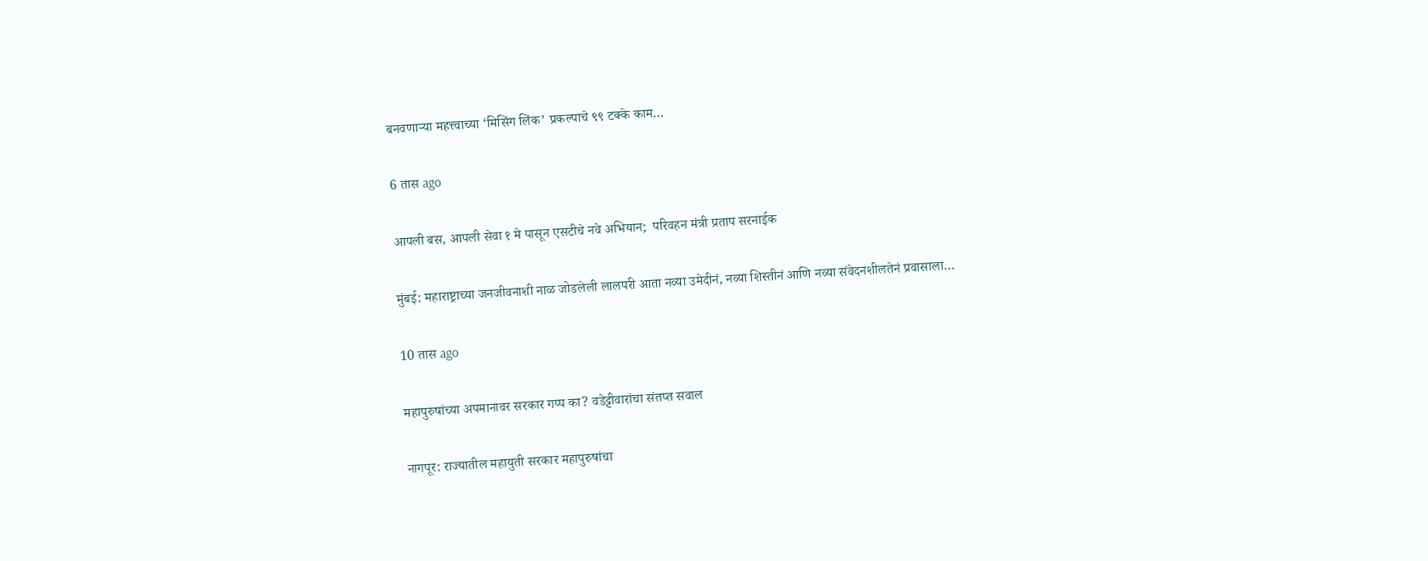बनवणाऱ्या महत्त्वाच्या ‘मिसिंग लिंक’ प्रकल्पाचे ९९ टक्के काम…

6 तास ago

आपली बस, आपली सेवा १ मे पासून एसटीचे नवे अभियान;  परिवहन मंत्री प्रताप सरनाईक

मुंबई: महाराष्ट्राच्या जनजीवनाशी नाळ जोडलेली लालपरी आता नव्या उमेदीनं, नव्या शिस्तीनं आणि नव्या संवेदनशीलतेनं प्रवासाला…

10 तास ago

महापुरुषांच्या अपमानावर सरकार गप्प का? वडेट्टीवारांचा संतप्त सवाल

नागपूर: राज्यातील महायुती सरकार महापुरुषांचा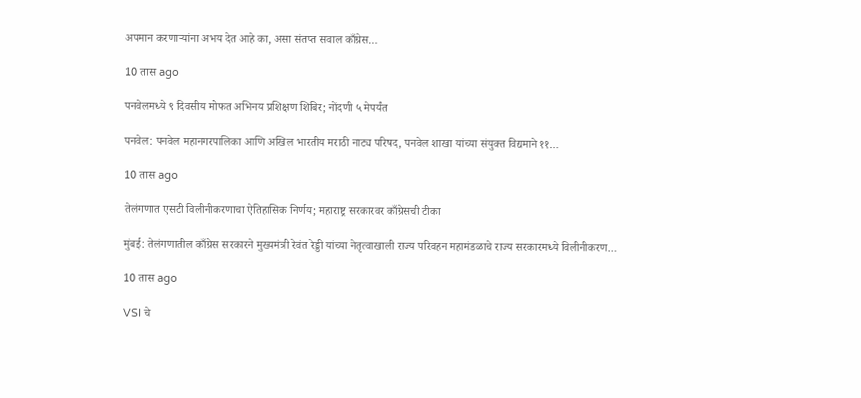अपमान करणाऱ्यांना अभय देत आहे का, असा संतप्त सवाल काँग्रेस…

10 तास ago

पनवेलमध्ये ९ दिवसीय मोफत अभिनय प्रशिक्षण शिबिर; नोंदणी ५ मेपर्यंत

पनवेल: पनवेल महानगरपालिका आणि अखिल भारतीय मराठी नाट्य परिषद, पनवेल शाखा यांच्या संयुक्त विद्यमाने ११…

10 तास ago

तेलंगणात एसटी विलीनीकरणाचा ऐतिहासिक निर्णय; महाराष्ट्र सरकारवर काँग्रेसची टीका

मुंबई: तेलंगणातील काँग्रेस सरकारने मुख्यमंत्री रेवंत रेड्डी यांच्या नेतृत्वाखाली राज्य परिवहन महामंडळाचे राज्य सरकारमध्ये विलीनीकरण…

10 तास ago

VSI चे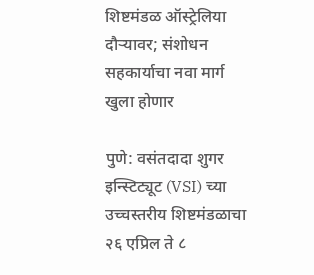शिष्टमंडळ ऑस्ट्रेलिया दौऱ्यावर; संशोधन सहकार्याचा नवा मार्ग खुला होणार

पुणे: वसंतदादा शुगर इन्स्टिट्यूट (VSI) च्या उच्चस्तरीय शिष्टमंडळाचा २६ एप्रिल ते ८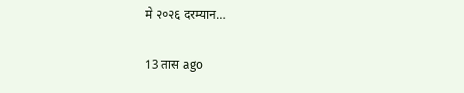मे २०२६ दरम्यान…

13 तास ago